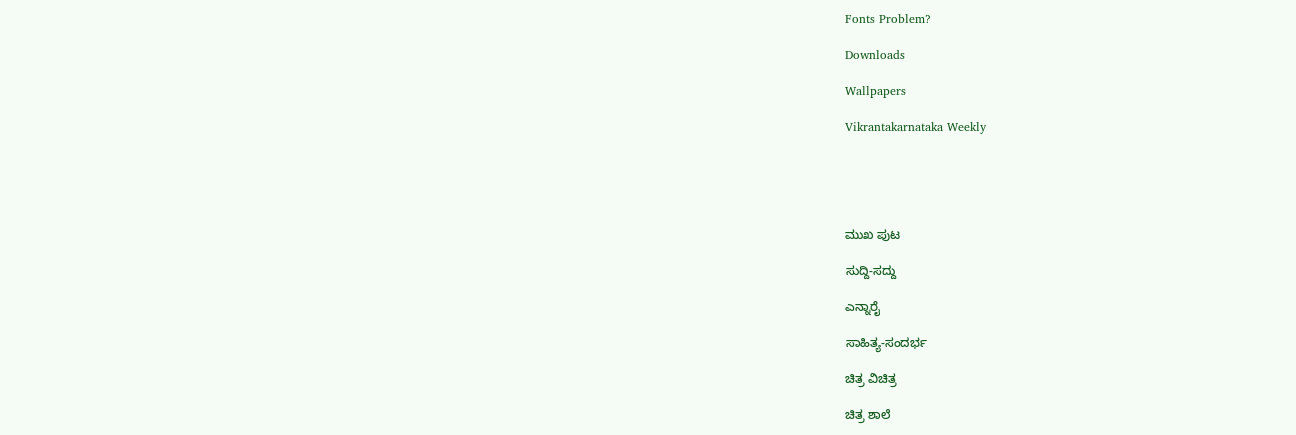Fonts Problem?

Downloads

Wallpapers

Vikrantakarnataka Weekly





ಮುಖ ಪುಟ

ಸುದ್ದಿ-ಸದ್ದು

ಎನ್ನಾರೈ

ಸಾಹಿತ್ಯ-ಸಂದರ್ಭ

ಚಿತ್ರ ವಿಚಿತ್ರ

ಚಿತ್ರ ಶಾಲೆ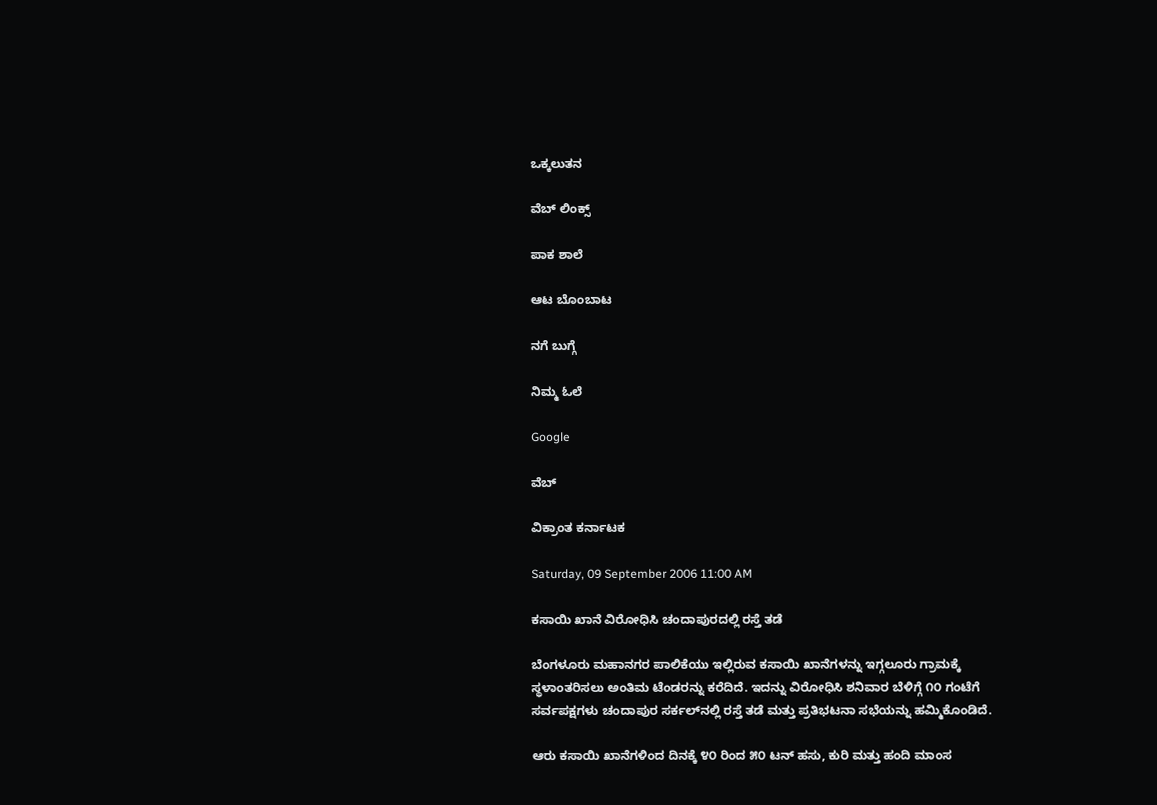ಒಕ್ಕಲುತನ

ವೆಬ್ ಲಿಂಕ್ಸ್

ಪಾಕ ಶಾಲೆ

ಆಟ ಬೊಂಬಾಟ

ನಗೆ ಬುಗ್ಗೆ

ನಿಮ್ಮ ಓಲೆ

Google

ವೆಬ್

ವಿಕ್ರಾಂತ ಕರ್ನಾಟಕ

Saturday, 09 September 2006 11:00 AM

ಕಸಾಯಿ ಖಾನೆ ವಿರೋಧಿಸಿ ಚಂದಾಪುರದಲ್ಲಿ ರಸ್ತೆ ತಡೆ

ಬೆಂಗಳೂರು ಮಹಾನಗರ ಪಾಲಿಕೆಯು ಇಲ್ಲಿರುವ ಕಸಾಯಿ ಖಾನೆಗಳನ್ನು ಇಗ್ಗಲೂರು ಗ್ರಾಮಕ್ಕೆ ಸ್ಥಳಾಂತರಿಸಲು ಅಂತಿಮ ಟೆಂಡರನ್ನು ಕರೆದಿದೆ. ಇದನ್ನು ವಿರೋಧಿಸಿ ಶನಿವಾರ ಬೆಳಿಗ್ಗೆ ೧೦ ಗಂಟೆಗೆ ಸರ್ವಪಕ್ಷಗಳು ಚಂದಾಪುರ ಸರ್ಕಲ್‌ನಲ್ಲಿ ರಸ್ತೆ ತಡೆ ಮತ್ತು ಪ್ರತಿಭಟನಾ ಸಭೆಯನ್ನು ಹಮ್ಮಿಕೊಂಡಿದೆ.

ಆರು ಕಸಾಯಿ ಖಾನೆಗಳಿಂದ ದಿನಕ್ಕೆ ೪೦ ರಿಂದ ೫೦ ಟನ್ ಹಸು, ಕುರಿ ಮತ್ತು ಹಂದಿ ಮಾಂಸ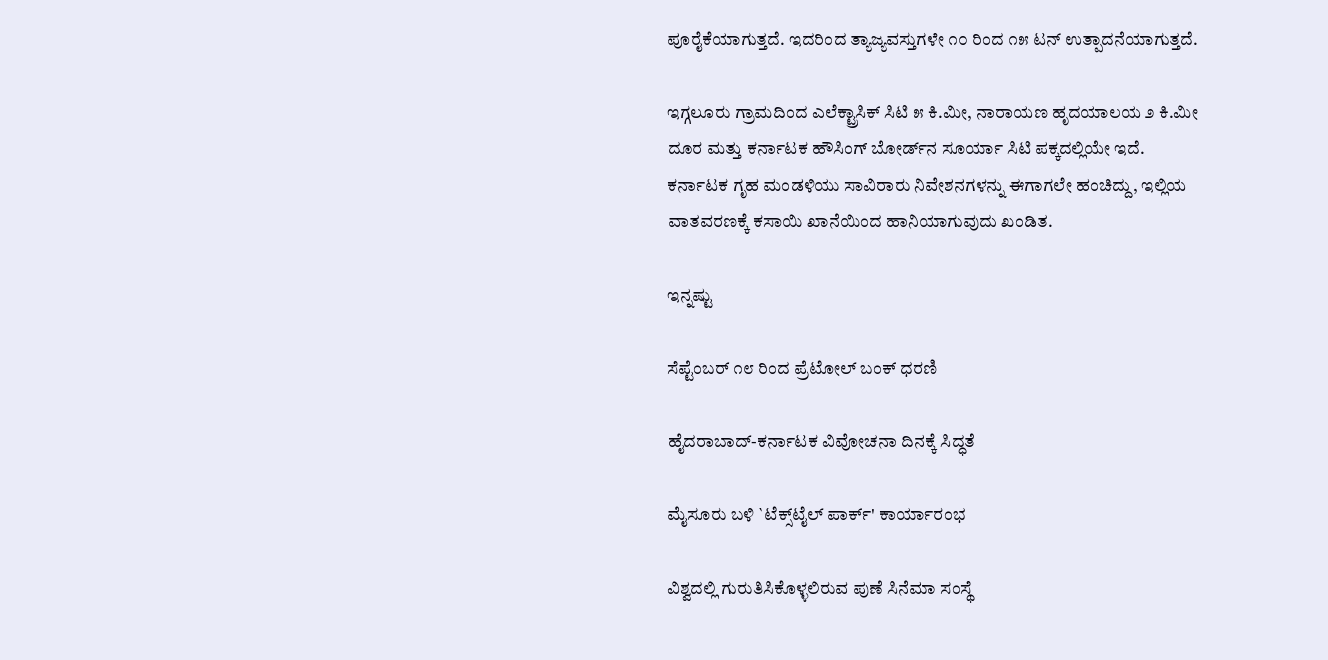ಪೂರೈಕೆಯಾಗುತ್ತದೆ. ಇದರಿಂದ ತ್ಯಾಜ್ಯವಸ್ತುಗಳೇ ೧೦ ರಿಂದ ೧೫ ಟನ್ ಉತ್ಪಾದನೆಯಾಗುತ್ತದೆ.

ಇಗ್ಗಲೂರು ಗ್ರಾಮದಿಂದ ಎಲೆಕ್ಟ್ರಾಸಿಕ್ ಸಿಟಿ ೫ ಕಿ.ಮೀ, ನಾರಾಯಣ ಹೃದಯಾಲಯ ೨ ಕಿ.ಮೀ ದೂರ ಮತ್ತು ಕರ್ನಾಟಕ ಹೌಸಿಂಗ್ ಬೋರ್ಡ್‌ನ ಸೂರ್ಯಾ ಸಿಟಿ ಪಕ್ಕದಲ್ಲಿಯೇ ಇದೆ. ಕರ್ನಾಟಕ ಗೃಹ ಮಂಡಳಿಯು ಸಾವಿರಾರು ನಿವೇಶನಗಳನ್ನು ಈಗಾಗಲೇ ಹಂಚಿದ್ದು, ಇಲ್ಲಿಯ ವಾತವರಣಕ್ಕೆ ಕಸಾಯಿ ಖಾನೆಯಿಂದ ಹಾನಿಯಾಗುವುದು ಖಂಡಿತ.

ಇನ್ನಷ್ಟು

ಸೆಪ್ಟೆಂಬರ್ ೧೮ ರಿಂದ ಪ್ರೆಟೋಲ್ ಬಂಕ್ ಧರಣಿ

ಹೈದರಾಬಾದ್-ಕರ್ನಾಟಕ ವಿವೋಚನಾ ದಿನಕ್ಕೆ ಸಿದ್ಧತೆ

ಮೈಸೂರು ಬಳಿ `ಟೆಕ್ಸ್‌ಟೈಲ್ ಪಾರ್ಕ್' ಕಾರ್ಯಾರಂಭ

ವಿಶ್ವದಲ್ಲಿ ಗುರುತಿಸಿಕೊಳ್ಳಲಿರುವ ಪುಣೆ ಸಿನೆಮಾ ಸಂಸ್ಥೆ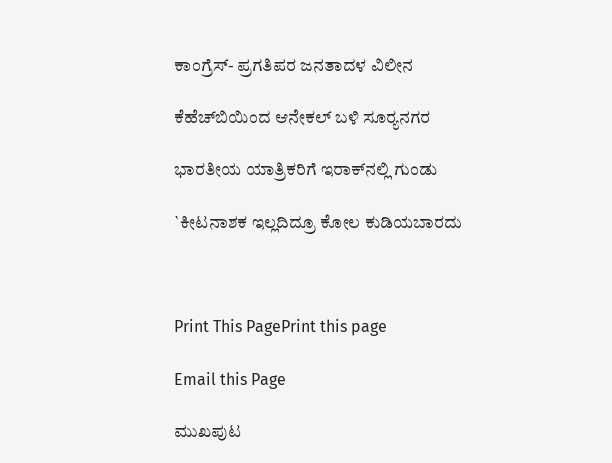ಕಾಂಗ್ರೆಸ್- ಪ್ರಗತಿಪರ ಜನತಾದಳ ವಿಲೀನ

ಕೆಹೆಚ್‌ಬಿಯಿಂದ ಆನೇಕಲ್ ಬಳಿ ಸೂರ್‍ಯನಗರ

ಭಾರತೀಯ ಯಾತ್ರಿಕರಿಗೆ ಇರಾಕ್‌ನಲ್ಲಿ ಗುಂಡು

`ಕೀಟನಾಶಕ ಇಲ್ಲದಿದ್ರೂ ಕೋಲ ಕುಡಿಯಬಾರದು



Print This PagePrint this page

Email this Page

ಮುಖಪುಟ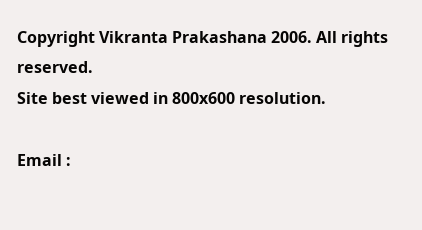Copyright Vikranta Prakashana 2006. All rights reserved.
Site best viewed in 800x600 resolution.

Email :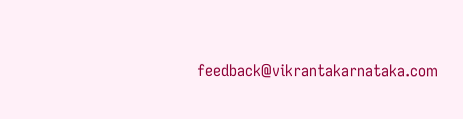feedback@vikrantakarnataka.com